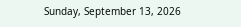Sunday, September 13, 2026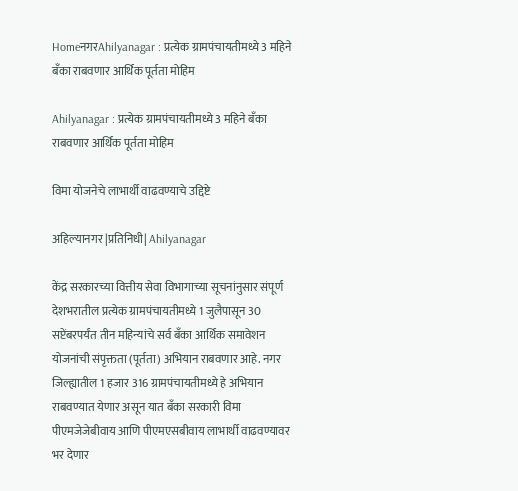HomeनगरAhilyanagar : प्रत्येक ग्रामपंचायतीमध्ये 3 महिने बँका राबवणार आर्थिक पूर्तता मोहिम

Ahilyanagar : प्रत्येक ग्रामपंचायतीमध्ये 3 महिने बँका राबवणार आर्थिक पूर्तता मोहिम

विमा योजनेचे लाभार्थी वाढवण्याचे उद्दिष्टे

अहिल्यानगर |प्रतिनिधी| Ahilyanagar

केंद्र सरकारच्या वित्तीय सेवा विभागाच्या सूचनांनुसार संपूर्ण देशभरातील प्रत्येक ग्रामपंचायतीमध्ये 1 जुलैपासून 30 सप्टेंबरपर्यंत तीन महिन्यांचे सर्व बँका आर्थिक समावेशन योजनांची संपृक्तता (पूर्तता) अभियान राबवणार आहे. नगर जिल्ह्यातील 1 हजार 316 ग्रामपंचायतीमध्ये हे अभियान राबवण्यात येणार असून यात बँका सरकारी विमा पीएमजेजेबीवाय आणि पीएमएसबीवाय लाभार्थी वाढवण्यावर भर देणार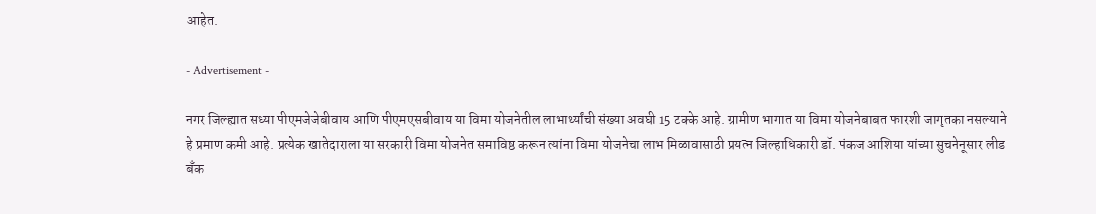आहेत.

- Advertisement -

नगर जिल्ह्यात सध्या पीएमजेजेबीवाय आणि पीएमएसबीवाय या विमा योजनेतील लाभार्थ्यांची संख्या अवघी 15 टक्के आहे. ग्रामीण भागात या विमा योजनेबाबत फारशी जागृतका नसल्याने हे प्रमाण कमी आहे. प्रत्येक खातेदाराला या सरकारी विमा योजनेत समाविष्ठ करून त्यांना विमा योजनेचा लाभ मिळावासाठी प्रयत्न जिल्हाधिकारी डॉ. पंकज आशिया यांच्या सुचनेनूसार लीड बँक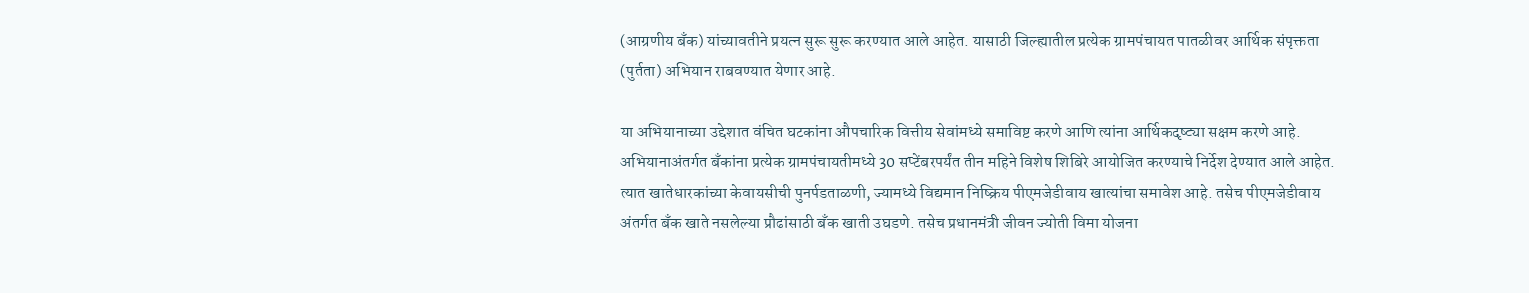(आग्रणीय बँक) यांच्यावतीने प्रयत्न सुरू सुरू करण्यात आले आहेत. यासाठी जिल्ह्यातील प्रत्येक ग्रामपंचायत पातळीवर आर्थिक संपृक्तता (पुर्तता) अभियान राबवण्यात येणार आहे.

या अभियानाच्या उद्देशात वंचित घटकांना औपचारिक वित्तीय सेवांमध्ये समाविष्ट करणे आणि त्यांना आर्थिकदृष्ट्या सक्षम करणे आहे. अभियानाअंतर्गत बँकांना प्रत्येक ग्रामपंचायतीमध्ये 30 सप्टेंबरपर्यंत तीन महिने विशेष शिबिरे आयोजित करण्याचे निर्देश देण्यात आले आहेत. त्यात खातेधारकांच्या केवायसीची पुनर्पडताळणी, ज्यामध्ये विद्यमान निष्क्रिय पीएमजेडीवाय खात्यांचा समावेश आहे. तसेच पीएमजेडीवाय अंतर्गत बँक खाते नसलेल्या प्रौढांसाठी बँक खाती उघडणे. तसेच प्रधानमंत्री जीवन ज्योती विमा योजना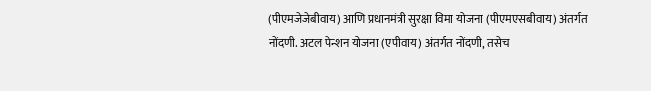(पीएमजेजेबीवाय) आणि प्रधानमंत्री सुरक्षा विमा योजना (पीएमएसबीवाय) अंतर्गत नोंदणी. अटल पेन्शन योजना (एपीवाय) अंतर्गत नोंदणी, तसेच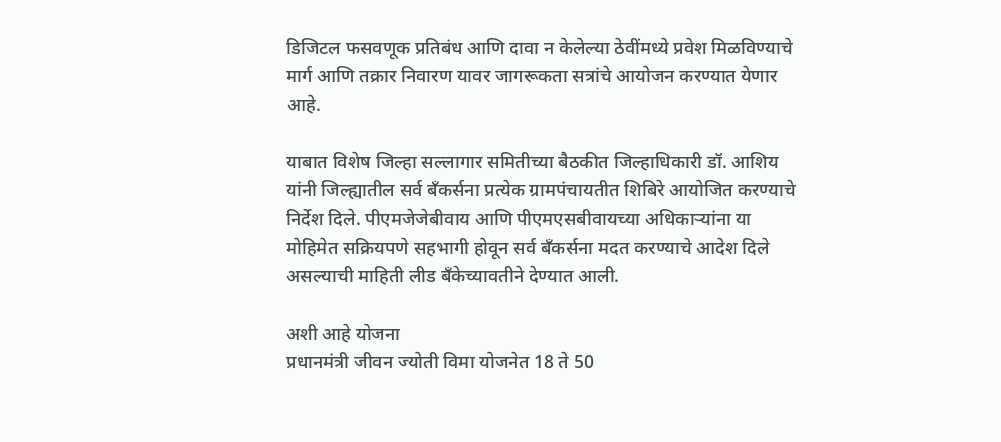डिजिटल फसवणूक प्रतिबंध आणि दावा न केलेल्या ठेवींमध्ये प्रवेश मिळविण्याचे मार्ग आणि तक्रार निवारण यावर जागरूकता सत्रांचे आयोजन करण्यात येणार आहे.

याबात विशेष जिल्हा सल्लागार समितीच्या बैठकीत जिल्हाधिकारी डॉ. आशिय यांनी जिल्ह्यातील सर्व बँकर्सना प्रत्येक ग्रामपंचायतीत शिबिरे आयोजित करण्याचे निर्देश दिले. पीएमजेजेबीवाय आणि पीएमएसबीवायच्या अधिकार्‍यांना या मोहिमेत सक्रियपणे सहभागी होवून सर्व बँकर्सना मदत करण्याचे आदेश दिले असल्याची माहिती लीड बँकेच्यावतीने देण्यात आली.

अशी आहे योजना
प्रधानमंत्री जीवन ज्योती विमा योजनेत 18 ते 50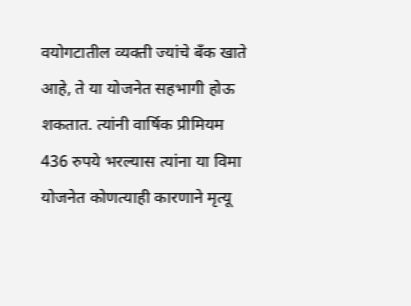वयोगटातील व्यक्ती ज्यांचे बँक खाते आहे, ते या योजनेत सहभागी होऊ शकतात. त्यांनी वार्षिक प्रीमियम 436 रुपये भरल्यास त्यांना या विमा योजनेत कोणत्याही कारणाने मृत्यू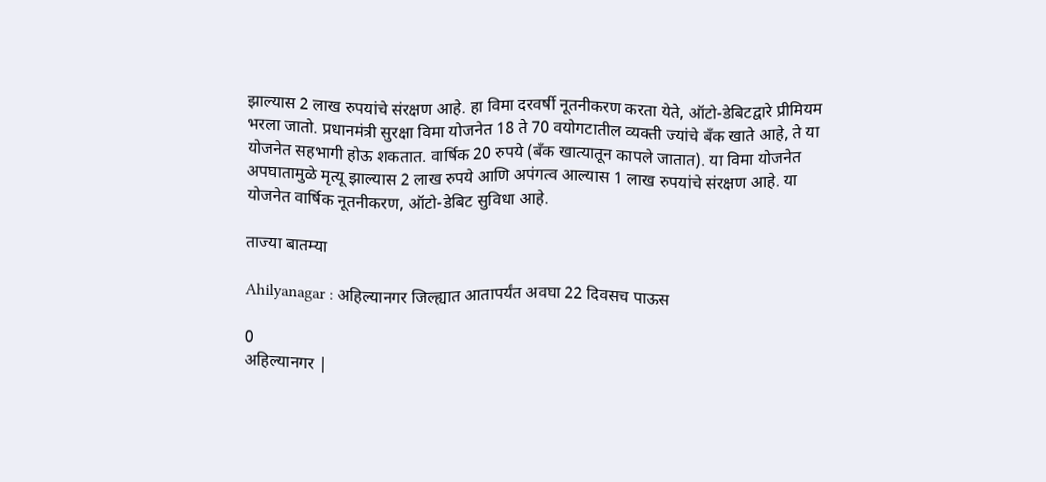झाल्यास 2 लाख रुपयांचे संरक्षण आहे. हा विमा दरवर्षी नूतनीकरण करता येते, ऑटो-डेबिटद्वारे प्रीमियम भरला जातो. प्रधानमंत्री सुरक्षा विमा योजनेत 18 ते 70 वयोगटातील व्यक्ती ज्यांचे बँक खाते आहे, ते या योजनेत सहभागी होऊ शकतात. वार्षिक 20 रुपये (बँक खात्यातून कापले जातात). या विमा योजनेत अपघातामुळे मृत्यू झाल्यास 2 लाख रुपये आणि अपंगत्व आल्यास 1 लाख रुपयांचे संरक्षण आहे. या योजनेत वार्षिक नूतनीकरण, ऑटो-डेबिट सुविधा आहे.

ताज्या बातम्या

Ahilyanagar : अहिल्यानगर जिल्ह्यात आतापर्यंत अवघा 22 दिवसच पाऊस

0
अहिल्यानगर |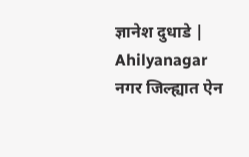ज्ञानेश दुधाडे | Ahilyanagar नगर जिल्ह्यात ऐन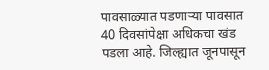पावसाळ्यात पडणार्‍या पावसात 40 दिवसांपेक्षा अधिकचा खंड पडला आहे. जिल्ह्यात जूनपासून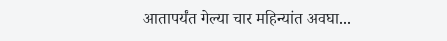आतापर्यंत गेल्या चार महिन्यांत अवघा...